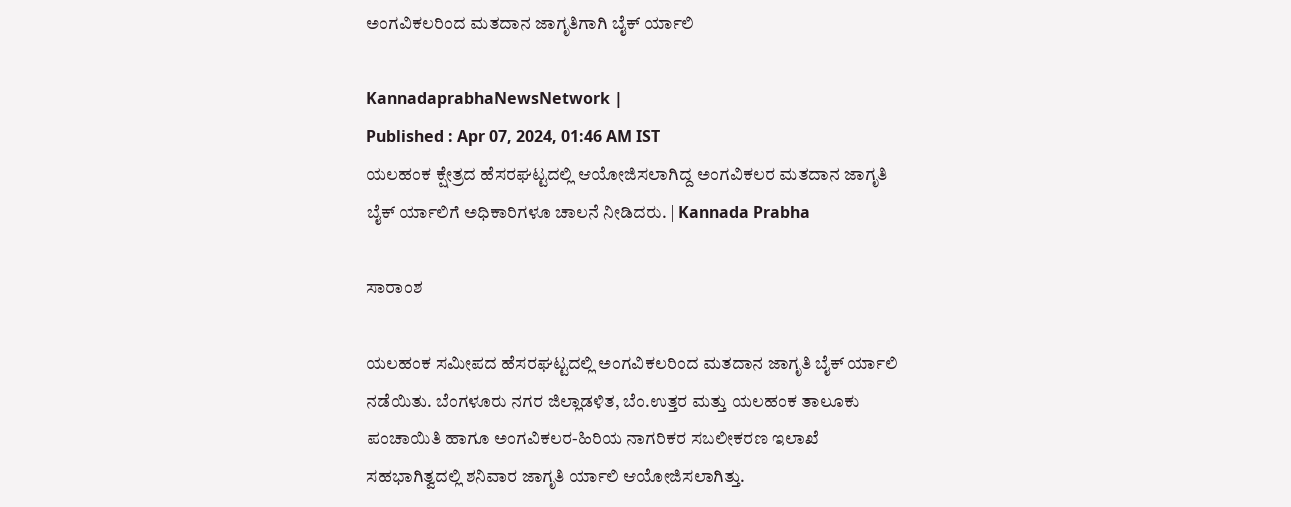ಅಂಗವಿಕಲರಿಂದ ಮತದಾನ ಜಾಗೃತಿಗಾಗಿ ಬೈಕ್‌ ರ್ಯಾಲಿ

KannadaprabhaNewsNetwork |
Published : Apr 07, 2024, 01:46 AM IST
ಯಲಹಂಕ ಕ್ಷೇತ್ರದ ಹೆಸರಘಟ್ಟದಲ್ಲಿ ಆಯೋಜಿಸಲಾಗಿದ್ದ ಅಂಗವಿಕಲರ ಮತದಾನ ಜಾಗೃತಿ ಬೈಕ್ ರ್ಯಾಲಿಗೆ ಅಧಿಕಾರಿಗಳೂ ಚಾಲನೆ ನೀಡಿದರು. | Kannada Prabha

ಸಾರಾಂಶ

ಯಲಹಂಕ ಸಮೀಪದ ಹೆಸರಘಟ್ಟದಲ್ಲಿ ಅಂಗವಿಕಲರಿಂದ ಮತದಾನ ಜಾಗೃತಿ ಬೈಕ್ ರ್ಯಾಲಿ ನಡೆಯಿತು. ಬೆಂಗಳೂರು ನಗರ ಜಿಲ್ಲಾಡಳಿತ, ಬೆಂ.ಉತ್ತರ ಮತ್ತು ಯಲಹಂಕ ತಾಲೂಕು ಪಂ‌ಚಾಯಿತಿ ಹಾಗೂ ಅಂಗವಿಕಲರ-ಹಿರಿಯ ನಾಗರಿಕರ ಸಬಲೀಕರಣ ಇಲಾಖೆ ಸಹಭಾಗಿತ್ವದಲ್ಲಿ ಶನಿವಾರ ಜಾಗೃತಿ ರ್ಯಾಲಿ ಆಯೋಜಿಸಲಾಗಿತ್ತು.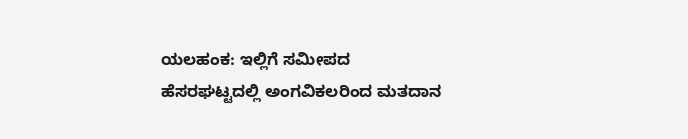ಯಲಹಂಕ: ಇಲ್ಲಿಗೆ ಸಮೀಪದ ಹೆಸರಘಟ್ಟದಲ್ಲಿ ಅಂಗವಿಕಲರಿಂದ ಮತದಾನ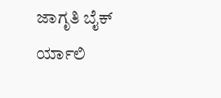ಜಾಗೃತಿ ಬೈಕ್ ರ್ಯಾಲಿ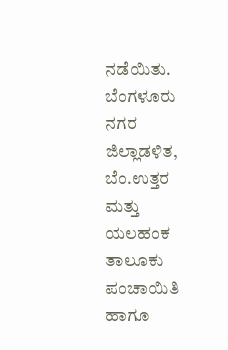ನಡೆಯಿತು. ಬೆಂಗಳೂರು ನಗರ ಜಿಲ್ಲಾಡಳಿತ, ಬೆಂ.ಉತ್ತರ ಮತ್ತು ಯಲಹಂಕ ತಾಲೂಕು ಪಂ‌ಚಾಯಿತಿ ಹಾಗೂ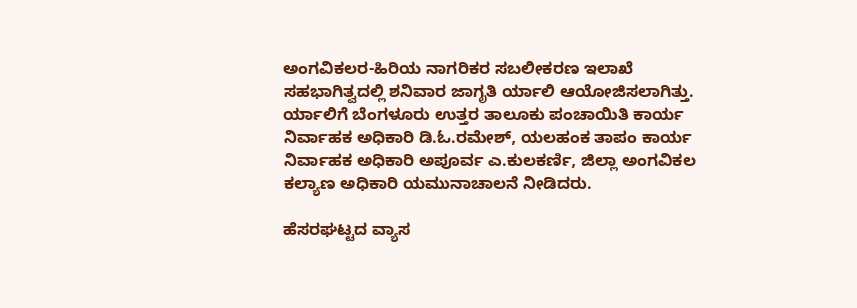ಅಂಗವಿಕಲರ-ಹಿರಿಯ ನಾಗರಿಕರ ಸಬಲೀಕರಣ ಇಲಾಖೆ ಸಹಭಾಗಿತ್ವದಲ್ಲಿ ಶನಿವಾರ ಜಾಗೃತಿ ರ್ಯಾಲಿ ಆಯೋಜಿಸಲಾಗಿತ್ತು. ರ್ಯಾಲಿಗೆ ಬೆಂಗಳೂರು ಉತ್ತರ ತಾಲೂಕು ಪಂಚಾಯಿತಿ ಕಾರ್ಯ ನಿರ್ವಾಹಕ ಅಧಿಕಾರಿ ಡಿ.ಓ.ರಮೇಶ್, ಯಲಹಂಕ ತಾಪಂ ಕಾರ್ಯ ನಿರ್ವಾಹಕ ಅಧಿಕಾರಿ ಅಪೂರ್ವ ಎ.ಕುಲಕರ್ಣಿ, ಜಿಲ್ಲಾ ಅಂಗವಿಕಲ ಕಲ್ಯಾಣ ಅಧಿಕಾರಿ ಯಮುನಾಚಾಲನೆ ನೀಡಿದರು.

ಹೆಸರಘಟ್ಟದ ವ್ಯಾಸ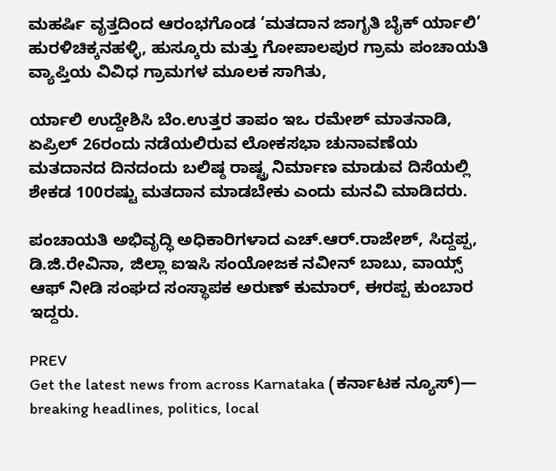ಮಹರ್ಷಿ ವೃತ್ತದಿಂದ ಆರಂಭಗೊಂಡ ‘ಮತದಾನ ಜಾಗೃತಿ ಬೈಕ್ ರ್ಯಾಲಿ’ ಹುರಳಿಚಿಕ್ಕನಹಳ್ಳಿ, ಹುಸ್ಕೂರು ಮತ್ತು ಗೋಪಾಲಪುರ ಗ್ರಾಮ ಪಂಚಾಯತಿ ವ್ಯಾಪ್ತಿಯ ವಿವಿಧ ಗ್ರಾಮಗಳ ಮೂಲಕ ಸಾಗಿತು,

ರ್ಯಾಲಿ ಉದ್ದೇಶಿಸಿ ಬೆಂ.ಉತ್ತರ ತಾಪಂ ಇಒ ರಮೇಶ್ ಮಾತನಾಡಿ, ಏಪ್ರಿಲ್ 26ರಂದು ನಡೆಯಲಿರುವ‌ ಲೋಕಸಭಾ ಚುನಾವಣೆಯ ಮತದಾನದ ದಿನದಂದು ಬಲಿಷ್ಠ ರಾಷ್ಟ್ರ ನಿರ್ಮಾಣ ಮಾಡುವ ದಿಸೆಯಲ್ಲಿ ಶೇಕಡ 100ರಷ್ಟು ಮತದಾನ ಮಾಡಬೇಕು ಎಂದು ಮನವಿ ಮಾಡಿದರು.

ಪಂಚಾಯತಿ ಅಭಿವೃದ್ಧಿ ಅಧಿಕಾರಿಗಳಾದ ಎಚ್.ಆರ್.ರಾಜೇಶ್, ಸಿದ್ದಪ್ಪ, ಡಿ.ಜಿ.ರೇವಿನಾ, ಜಿಲ್ಲಾ ಐಇಸಿ ಸಂಯೋಜಕ ನವೀನ್ ಬಾಬು, ವಾಯ್ಸ್ ಆಫ್ ನೀಡಿ ಸಂಘದ ಸಂಸ್ಥಾಪಕ ಅರುಣ್ ಕುಮಾರ್, ಈರಪ್ಪ ಕುಂಬಾರ ಇದ್ದರು.

PREV
Get the latest news from across Karnataka (ಕರ್ನಾಟಕ ನ್ಯೂಸ್)— breaking headlines, politics, local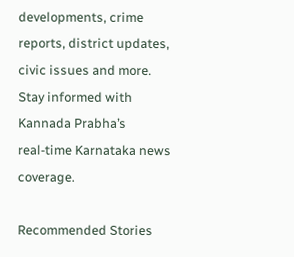developments, crime reports, district updates, civic issues and more. Stay informed with Kannada Prabha’s real‑time Karnataka news coverage.

Recommended Stories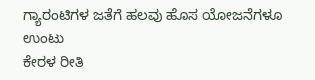ಗ್ಯಾರಂಟಿಗಳ ಜತೆಗೆ ಹಲವು ಹೊಸ ಯೋಜನೆಗಳೂ ಉಂಟು
ಕೇರಳ ರೀತಿ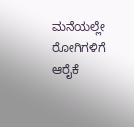ಮನೆಯಲ್ಲೇ ರೋಗಿಗಳಿಗೆ ಆರೈಕೆ